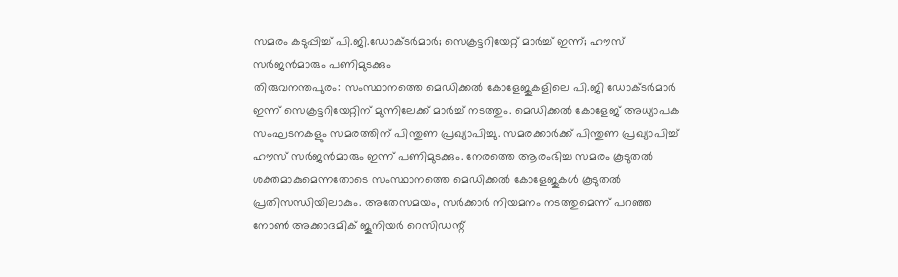സമരം കടുപ്പിച്ച് പി.ജി.ഡോക്ടർമാർ; സെക്രട്ടറിയേറ്റ് മാർച്ച് ഇന്ന്; ഹൗസ് സർജൻമാരും പണിമുടക്കും
തിരുവനന്തപുരം: സംസ്ഥാനത്തെ മെഡിക്കൽ കോളേജുകളിലെ പി.ജി ഡോക്ടർമാർ ഇന്ന് സെക്രട്ടറിയേറ്റിന് മുന്നിലേക്ക് മാർച്ച് നടത്തും. മെഡിക്കൽ കോളേജ് അധ്യാപക സംഘടനകളും സമരത്തിന് പിന്തുണ പ്രഖ്യാപിച്ചു. സമരക്കാർക്ക് പിന്തുണ പ്രഖ്യാപിച്ച് ഹൗസ് സർജൻമാരും ഇന്ന് പണിമുടക്കും. നേരത്തെ ആരംഭിച്ച സമരം കൂടുതൽ ശക്തമാകുമെന്നതോടെ സംസ്ഥാനത്തെ മെഡിക്കൽ കോളേജുകൾ കൂടുതൽ പ്രതിസന്ധിയിലാകും. അതേസമയം, സർക്കാർ നിയമനം നടത്തുമെന്ന് പറഞ്ഞ നോൺ അക്കാദമിക് ജൂനിയർ റെസിഡന്റ്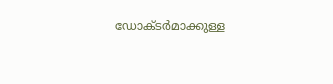ഡോക്ടർമാക്കുള്ള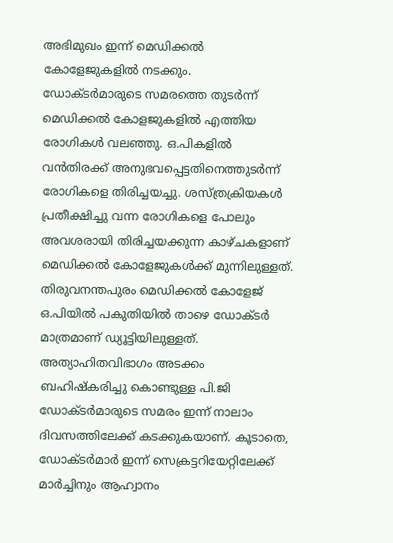അഭിമുഖം ഇന്ന് മെഡിക്കൽ കോളേജുകളിൽ നടക്കും.
ഡോക്ടർമാരുടെ സമരത്തെ തുടർന്ന് മെഡിക്കൽ കോളജുകളിൽ എത്തിയ രോഗികൾ വലഞ്ഞു. ഒ.പികളിൽ വൻതിരക്ക് അനുഭവപ്പെട്ടതിനെത്തുടർന്ന് രോഗികളെ തിരിച്ചയച്ചു. ശസ്ത്രക്രിയകൾ പ്രതീക്ഷിച്ചു വന്ന രോഗികളെ പോലും അവശരായി തിരിച്ചയക്കുന്ന കാഴ്ചകളാണ് മെഡിക്കൽ കോളേജുകൾക്ക് മുന്നിലുള്ളത്.
തിരുവനന്തപുരം മെഡിക്കൽ കോളേജ് ഒ.പിയിൽ പകുതിയിൽ താഴെ ഡോക്ടർ മാത്രമാണ് ഡ്യൂട്ടിയിലുള്ളത്. അത്യാഹിതവിഭാഗം അടക്കം ബഹിഷ്കരിച്ചു കൊണ്ടുള്ള പി.ജി ഡോക്ടർമാരുടെ സമരം ഇന്ന് നാലാം ദിവസത്തിലേക്ക് കടക്കുകയാണ്. കൂടാതെ, ഡോക്ടർമാർ ഇന്ന് സെക്രട്ടറിയേറ്റിലേക്ക് മാർച്ചിനും ആഹ്വാനം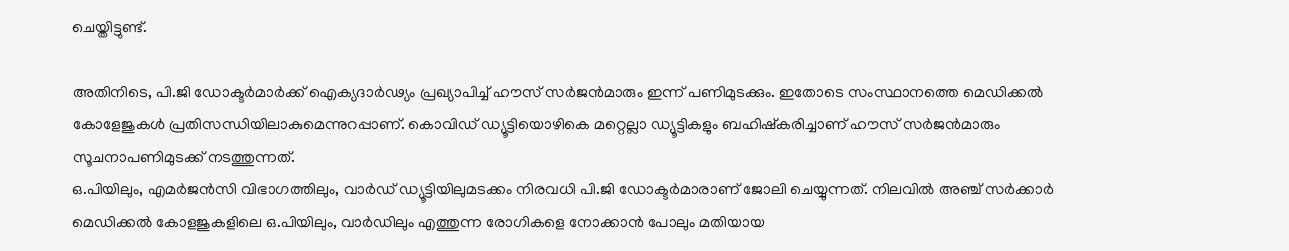ചെയ്തിട്ടുണ്ട്.

അതിനിടെ, പി.ജി ഡോക്ടർമാർക്ക് ഐക്യദാർഢ്യം പ്രഖ്യാപിച്ച് ഹൗസ് സർജൻമാരും ഇന്ന് പണിമുടക്കും. ഇതോടെ സംസ്ഥാനത്തെ മെഡിക്കൽ കോളേജുകൾ പ്രതിസന്ധിയിലാകുമെന്നുറപ്പാണ്. കൊവിഡ് ഡ്യൂട്ടിയൊഴികെ മറ്റെല്ലാ ഡ്യൂട്ടികളും ബഹിഷ്കരിച്ചാണ് ഹൗസ് സർജൻമാരും സൂചനാപണിമുടക്ക് നടത്തുന്നത്.
ഒ.പിയിലും, എമർജൻസി വിഭാഗത്തിലും, വാർഡ് ഡ്യൂട്ടിയിലുമടക്കം നിരവധി പി.ജി ഡോക്ടർമാരാണ് ജോലി ചെയ്യുന്നത്. നിലവിൽ അഞ്ച് സർക്കാർ മെഡിക്കൽ കോളജുകളിലെ ഒ.പിയിലും, വാർഡിലും എത്തുന്ന രോഗികളെ നോക്കാൻ പോലും മതിയായ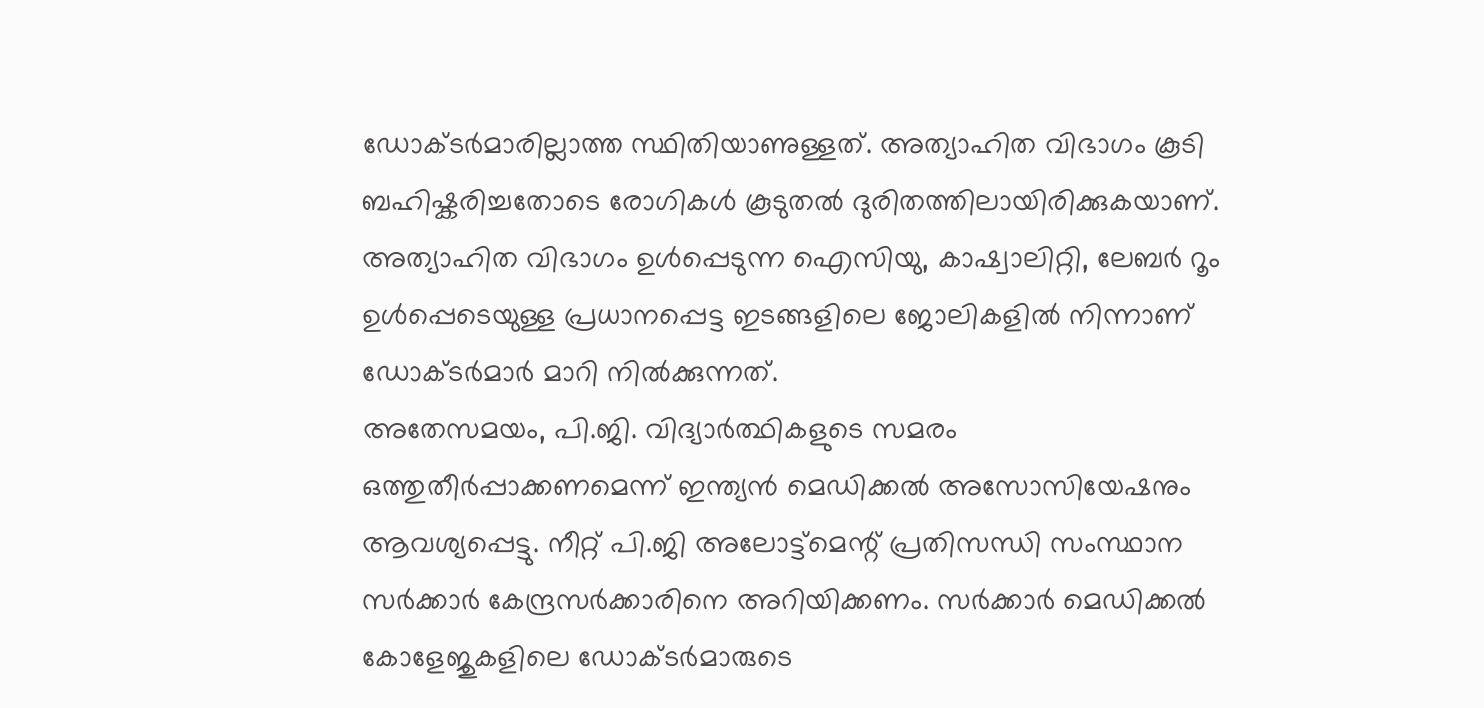ഡോക്ടർമാരില്ലാത്ത സ്ഥിതിയാണുള്ളത്. അത്യാഹിത വിഭാഗം കൂടി ബഹിഷ്കരിച്ചതോടെ രോഗികൾ കൂടുതൽ ദുരിതത്തിലായിരിക്കുകയാണ്.
അത്യാഹിത വിഭാഗം ഉൾപ്പെടുന്ന ഐസിയു, കാഷ്വാലിറ്റി, ലേബർ റൂം ഉൾപ്പെടെയുള്ള പ്രധാനപ്പെട്ട ഇടങ്ങളിലെ ജോലികളിൽ നിന്നാണ് ഡോക്ടർമാർ മാറി നിൽക്കുന്നത്.
അതേസമയം, പി.ജി. വിദ്യാർത്ഥികളുടെ സമരം ഒത്തുതീർപ്പാക്കണമെന്ന് ഇന്ത്യൻ മെഡിക്കൽ അസോസിയേഷനും ആവശ്യപ്പെട്ടു. നീറ്റ് പി.ജി അലോട്ട്മെന്റ് പ്രതിസന്ധി സംസ്ഥാന സർക്കാർ കേന്ദ്രസർക്കാരിനെ അറിയിക്കണം. സർക്കാർ മെഡിക്കൽ കോളേജുകളിലെ ഡോക്ടർമാരുടെ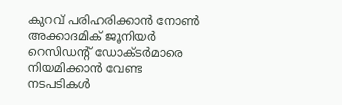കുറവ് പരിഹരിക്കാൻ നോൺ അക്കാദമിക് ജൂനിയർ റെസിഡന്റ് ഡോക്ടർമാരെ നിയമിക്കാൻ വേണ്ട നടപടികൾ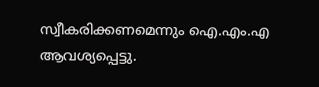സ്വീകരിക്കണമെന്നും ഐ.എം.എ ആവശ്യപ്പെട്ടു.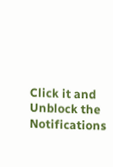Click it and Unblock the Notifications